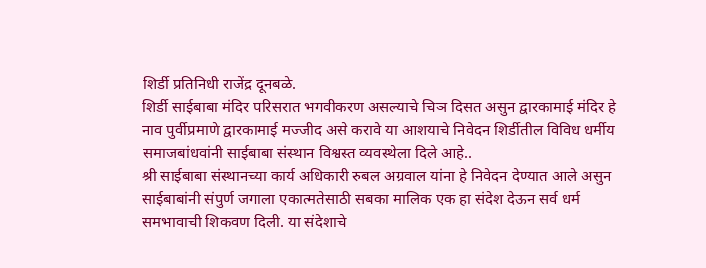शिर्डी प्रतिनिधी राजेंद्र दूनबळे.
शिर्डी साईबाबा मंदिर परिसरात भगवीकरण असल्याचे चिञ दिसत असुन द्वारकामाई मंदिर हे नाव पुर्वीप्रमाणे द्वारकामाई मज्जीद असे करावे या आशयाचे निवेदन शिर्डीतील विविध धर्मीय समाजबांधवांनी साईबाबा संस्थान विश्वस्त व्यवस्थेला दिले आहे..
श्री साईबाबा संस्थानच्या कार्य अधिकारी रुबल अग्रवाल यांना हे निवेदन देण्यात आले असुन साईबाबांनी संपुर्ण जगाला एकात्मतेसाठी सबका मालिक एक हा संदेश देऊन सर्व धर्म समभावाची शिकवण दिली. या संदेशाचे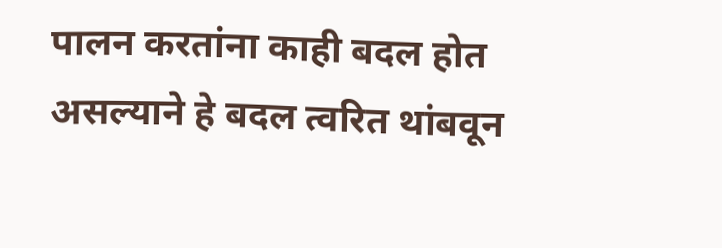पालन करतांना काही बदल होत असल्याने हे बदल त्वरित थांबवून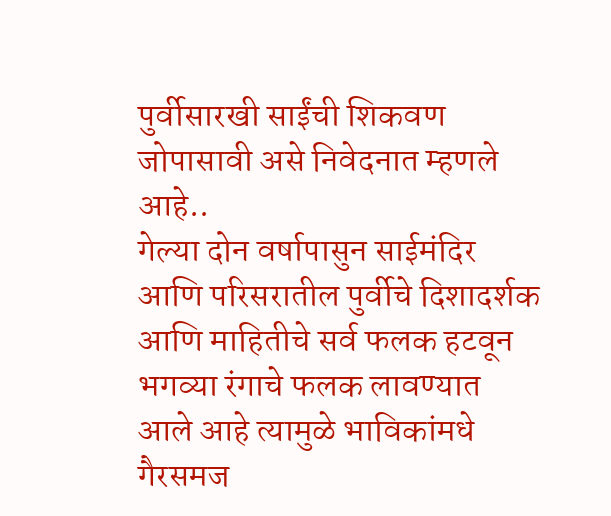पुर्वीसारखी साईंची शिकवण जोपासावी असे निवेदनात म्हणले आहे..
गेल्या दोन वर्षापासुन साईमंदिर आणि परिसरातील पुर्वीचे दिशादर्शक आणि माहितीचे सर्व फलक हटवून भगव्या रंगाचे फलक लावण्यात आले आहे त्यामुळे भाविकांमधे गैरसमज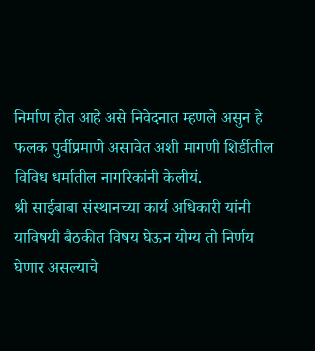निर्माण होत आहे असे निवेदनात म्हणले असुन हे फलक पुर्वीप्रमाणे असावेत अशी मागणी शिर्डीतील विविध धर्मातील नागरिकांनी केलीयं.
श्री साईबाबा संस्थानच्या कार्य अधिकारी यांनी याविषयी बैठकीत विषय घेऊन योग्य तो निर्णय घेणार असल्याचे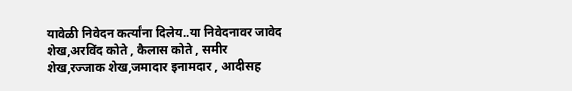यावेळी निवेदन कर्त्यांना दिलेय..या निवेदनावर जावेद शेख,अरविंद कोते , कैलास कोते , समीर शेख,रज्जाक शेख,जमादार इनामदार , आदीसह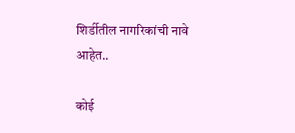शिर्डीतील नागरिकांची नावे आहेत..

कोई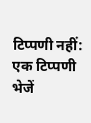टिप्पणी नहीं:
एक टिप्पणी भेजें